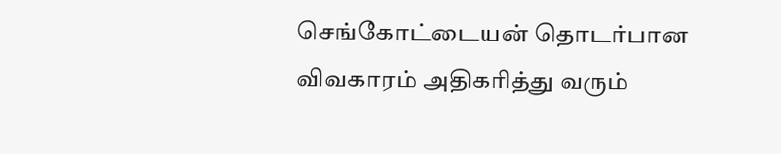செங்கோட்டையன் தொடர்பான விவகாரம் அதிகரித்து வரும்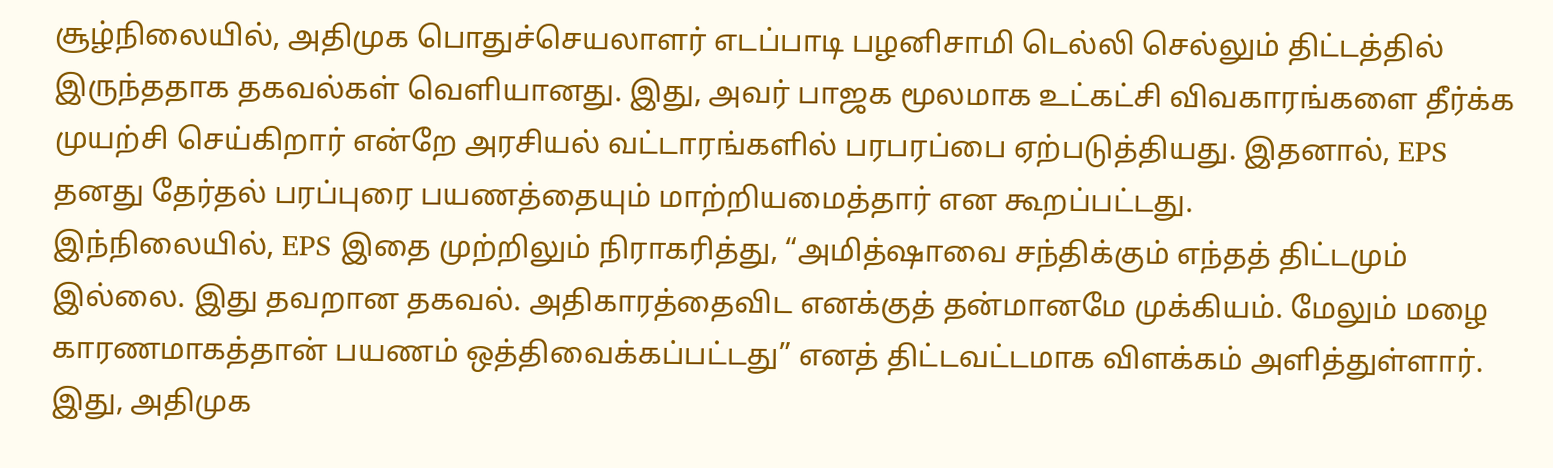சூழ்நிலையில், அதிமுக பொதுச்செயலாளர் எடப்பாடி பழனிசாமி டெல்லி செல்லும் திட்டத்தில் இருந்ததாக தகவல்கள் வெளியானது. இது, அவர் பாஜக மூலமாக உட்கட்சி விவகாரங்களை தீர்க்க முயற்சி செய்கிறார் என்றே அரசியல் வட்டாரங்களில் பரபரப்பை ஏற்படுத்தியது. இதனால், EPS தனது தேர்தல் பரப்புரை பயணத்தையும் மாற்றியமைத்தார் என கூறப்பட்டது.
இந்நிலையில், EPS இதை முற்றிலும் நிராகரித்து, “அமித்ஷாவை சந்திக்கும் எந்தத் திட்டமும் இல்லை. இது தவறான தகவல். அதிகாரத்தைவிட எனக்குத் தன்மானமே முக்கியம். மேலும் மழை காரணமாகத்தான் பயணம் ஒத்திவைக்கப்பட்டது” எனத் திட்டவட்டமாக விளக்கம் அளித்துள்ளார்.
இது, அதிமுக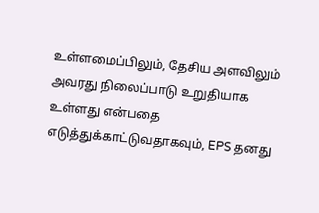உள்ளமைப்பிலும், தேசிய அளவிலும் அவரது நிலைப்பாடு உறுதியாக உள்ளது என்பதை எடுத்துக்காட்டுவதாகவும், EPS தனது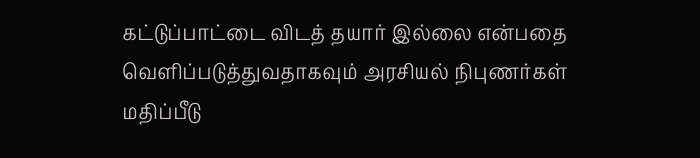கட்டுப்பாட்டை விடத் தயார் இல்லை என்பதை வெளிப்படுத்துவதாகவும் அரசியல் நிபுணர்கள் மதிப்பீடு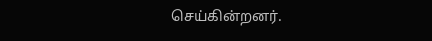செய்கின்றனர்.